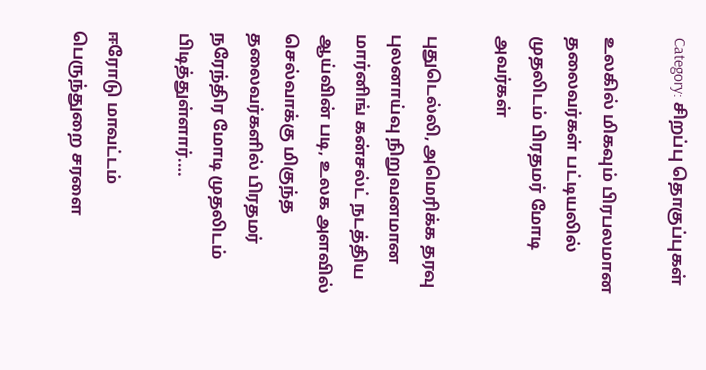Category: சிறப்பு தொகுப்புகள்

உலகில் மிகவும் பிரபலமான தலைவர்கள் பட்டியலில் முதலிடம் பிரதமர் மோடி அவர்கள்

புதுடெல்லி, அமெரிக்க தரவு புலனாய்வு நிறுவனமான மார்னிங் கன்சல்ட் நடத்திய ஆய்வின் படி, உலக அளவில் செல்வாக்கு மிகுந்த தலைவர்களில் பிரதமர் நரேந்திர மோடி முதலிடம் பிடித்துள்ளார்.…

ஈரோடு மாவட்டம் பெருந்துறை சரளை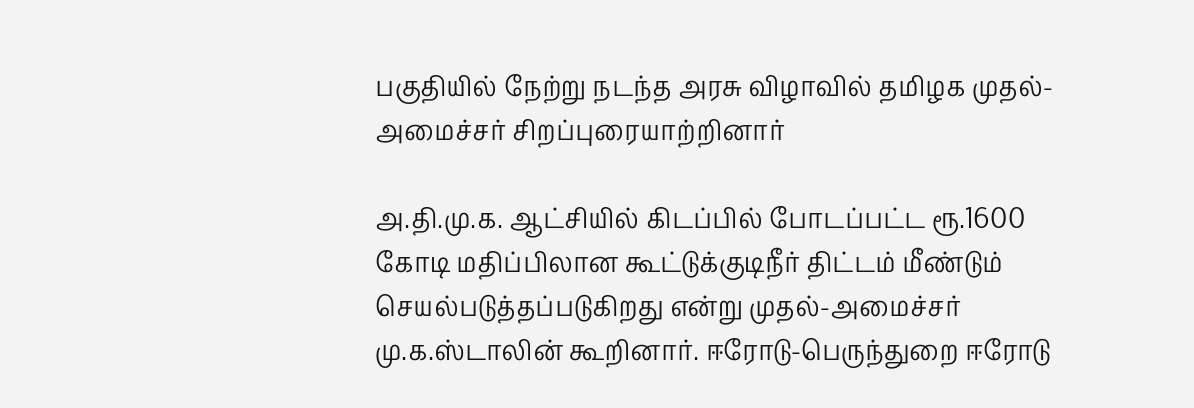பகுதியில் நேற்று நடந்த அரசு விழாவில் தமிழக முதல்-அமைச்சர் சிறப்புரையாற்றினார்

அ.தி.மு.க. ஆட்சியில் கிடப்பில் போடப்பட்ட ரூ.1600 கோடி மதிப்பிலான கூட்டுக்குடிநீர் திட்டம் மீண்டும் செயல்படுத்தப்படுகிறது என்று முதல்-அமைச்சர் மு.க.ஸ்டாலின் கூறினார். ஈரோடு-பெருந்துறை ஈரோடு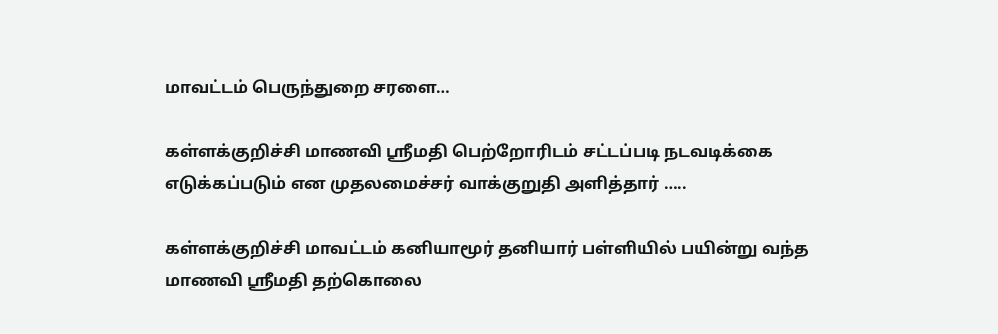மாவட்டம் பெருந்துறை சரளை…

கள்ளக்குறிச்சி மாணவி ஸ்ரீமதி பெற்றோரிடம் சட்டப்படி நடவடிக்கை எடுக்கப்படும் என முதலமைச்சர் வாக்குறுதி அளித்தார் …..

கள்ளக்குறிச்சி மாவட்டம் கனியாமூர் தனியார் பள்ளியில் பயின்று வந்த மாணவி ஸ்ரீமதி தற்கொலை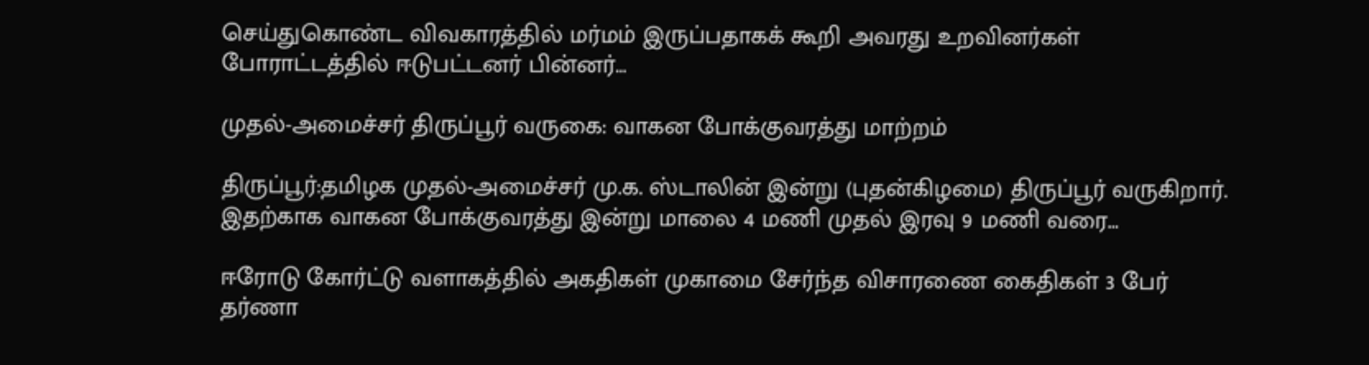செய்துகொண்ட விவகாரத்தில் மர்மம் இருப்பதாகக் கூறி அவரது உறவினர்கள் போராட்டத்தில் ஈடுபட்டனர் பின்னர்…

முதல்-அமைச்சர் திருப்பூர் வருகை: வாகன போக்குவரத்து மாற்றம்

திருப்பூர்:தமிழக முதல்-அமைச்சர் மு.க. ஸ்டாலின் இன்று (புதன்கிழமை) திருப்பூர் வருகிறார். இதற்காக வாகன போக்குவரத்து இன்று மாலை 4 மணி முதல் இரவு 9 மணி வரை…

ஈரோடு கோர்ட்டு வளாகத்தில் அகதிகள் முகாமை சேர்ந்த விசாரணை கைதிகள் 3 பேர் தர்ணா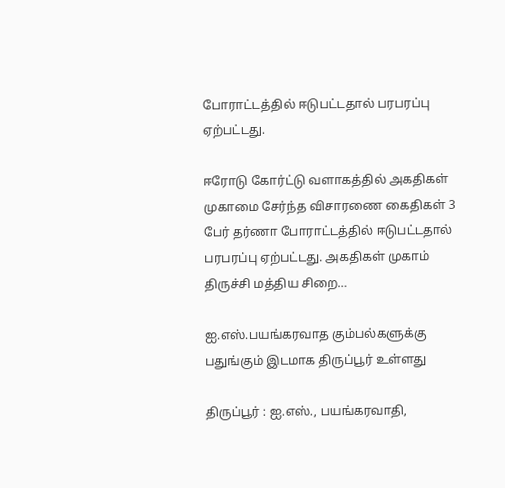போராட்டத்தில் ஈடுபட்டதால் பரபரப்பு ஏற்பட்டது.

ஈரோடு கோர்ட்டு வளாகத்தில் அகதிகள் முகாமை சேர்ந்த விசாரணை கைதிகள் 3 பேர் தர்ணா போராட்டத்தில் ஈடுபட்டதால் பரபரப்பு ஏற்பட்டது. அகதிகள் முகாம் திருச்சி மத்திய சிறை…

ஐ.எஸ்.பயங்கரவாத கும்பல்களுக்கு பதுங்கும் இடமாக திருப்பூர் உள்ளது

திருப்பூர் : ஐ.எஸ்., பயங்கரவாதி,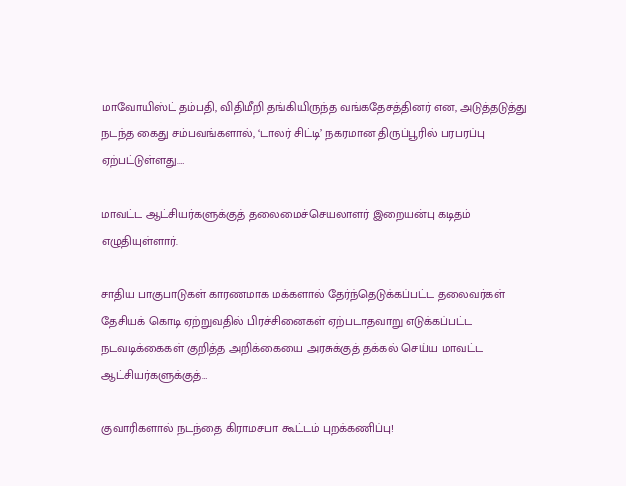மாவோயிஸ்ட் தம்பதி, விதிமீறி தங்கியிருந்த வங்கதேசத்தினர் என, அடுத்தடுத்து நடந்த கைது சம்பவங்களால், ‘டாலர் சிட்டி’ நகரமான திருப்பூரில் பரபரப்பு ஏற்பட்டுள்ளது.…

மாவட்ட ஆட்சியர்களுக்குத் தலைமைச்செயலாளர் இறையன்பு கடிதம் எழுதியுள்ளார்.

சாதிய பாகுபாடுகள் காரணமாக மக்களால் தேர்ந்தெடுக்கப்பட்ட தலைவர்கள் தேசியக் கொடி ஏற்றுவதில் பிரச்சினைகள் ஏற்படாதவாறு எடுக்கப்பட்ட நடவடிக்கைகள் குறித்த அறிக்கையை அரசுக்குத் தக்கல் செய்ய மாவட்ட ஆட்சியர்களுக்குத்…

குவாரிகளால் நடந்தை கிராமசபா கூட்டம் புறக்கணிப்பு!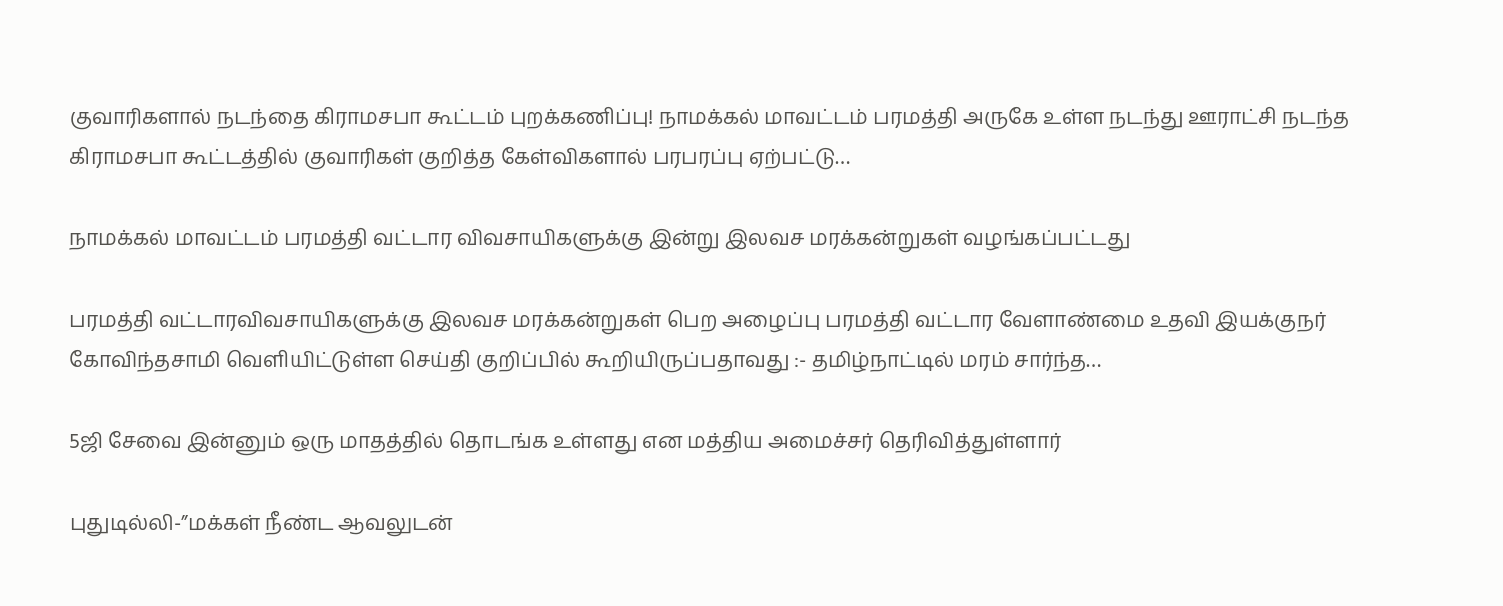குவாரிகளால் நடந்தை கிராமசபா கூட்டம் புறக்கணிப்பு! நாமக்கல் மாவட்டம் பரமத்தி அருகே உள்ள நடந்து ஊராட்சி நடந்த கிராமசபா கூட்டத்தில் குவாரிகள் குறித்த கேள்விகளால் பரபரப்பு ஏற்பட்டு…

நாமக்கல் மாவட்டம் பரமத்தி வட்டார விவசாயிகளுக்கு இன்று இலவச மரக்கன்றுகள் வழங்கப்பட்டது

பரமத்தி வட்டாரவிவசாயிகளுக்கு இலவச மரக்கன்றுகள் பெற அழைப்பு பரமத்தி வட்டார வேளாண்மை உதவி இயக்குநர் கோவிந்தசாமி வெளியிட்டுள்ள செய்தி குறிப்பில் கூறியிருப்பதாவது :- தமிழ்நாட்டில் மரம் சார்ந்த…

5ஜி சேவை இன்னும் ஒரு மாதத்தில் தொடங்க உள்ளது என மத்திய அமைச்சர் தெரிவித்துள்ளார்

புதுடில்லி-”மக்கள் நீண்ட ஆவலுடன்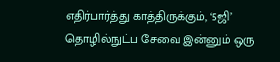எதிர்பார்த்து காத்திருக்கும், ‘5ஜி’ தொழில்நுட்ப சேவை இன்னும் ஒரு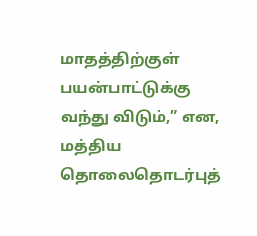மாதத்திற்குள் பயன்பாட்டுக்கு வந்து விடும்,” என, மத்திய தொலைதொடர்புத்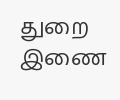துறை இணை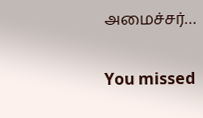அமைச்சர்…

You missed